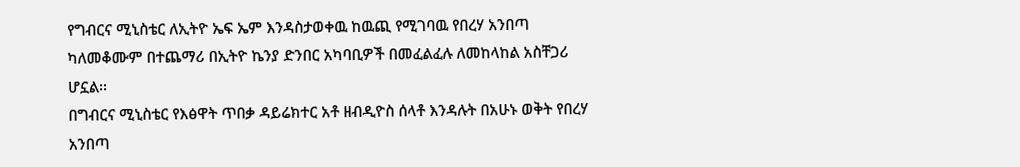የግብርና ሚኒስቴር ለኢትዮ ኤፍ ኤም እንዳስታወቀዉ ከዉጪ የሚገባዉ የበረሃ አንበጣ ካለመቆሙም በተጨማሪ በኢትዮ ኬንያ ድንበር አካባቢዎች በመፈልፈሉ ለመከላከል አስቸጋሪ ሆኗል፡፡
በግብርና ሚኒስቴር የእፅዋት ጥበቃ ዳይሬክተር አቶ ዘብዲዮስ ሰላቶ እንዳሉት በአሁኑ ወቅት የበረሃ አንበጣ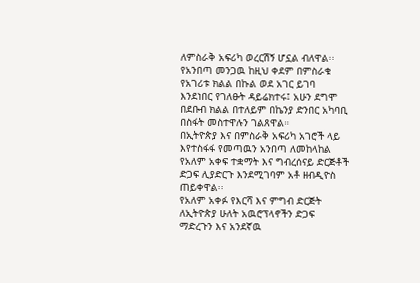ለምስራቅ አፍሪካ ወረርሽኝ ሆኗል ብለዋል፡፡
የአንበጣ መንጋዉ ከዚህ ቀደም በምስራቁ የአገሪቱ ክልል በኩል ወደ አገር ይገባ እንደነበር የገለፁት ዳይሬክተሩ፤ አሁን ደግሞ በደቡብ ክልል በተለይም በኬንያ ድንበር አካባቢ በስፋት መስተዋሉን ገልጸዋል።
በኢትዮጵያ እና በምስራቅ አፍሪካ አገሮች ላይ እየተስፋፋ የመጣዉን አንበጣ ለመከላከል የአለም አቀፍ ተቋማት እና ግብረሰናይ ድርጅቶች ድጋፍ ሊያድርጉ እንደሚገባም አቶ ዘብዲዮስ ጠይቀዋል፡፡
የአለም አቀፉ የእርሻ እና ምግብ ድርጅት ለኢትዮጵያ ሁለት አዉሮፕላኖችን ድጋፍ ማድረጉን እና አንደኛዉ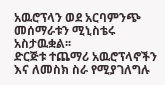አዉሮፕላን ወደ አርባምንጭ መሰማራቱን ሚኒስቴሩ አስታዉቋል፡፡
ድርጅቱ ተጨማሪ አዉሮፕላኖችን እና ለመስክ ስራ የሚያገለግሉ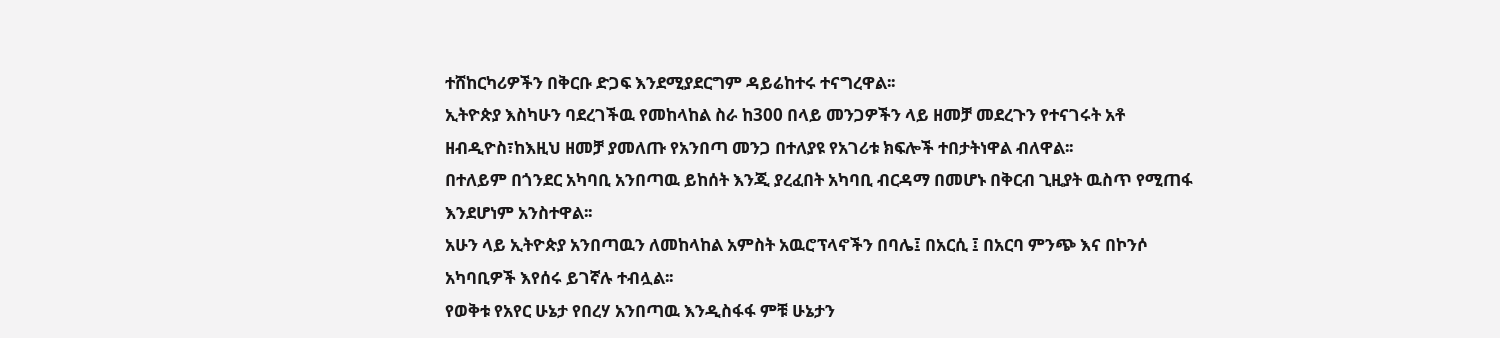ተሸከርካሪዎችን በቅርቡ ድጋፍ እንደሚያደርግም ዳይሬከተሩ ተናግረዋል፡፡
ኢትዮጵያ እስካሁን ባደረገችዉ የመከላከል ስራ ከ300 በላይ መንጋዎችን ላይ ዘመቻ መደረጉን የተናገሩት አቶ ዘብዲዮስ፣ከእዚህ ዘመቻ ያመለጡ የአንበጣ መንጋ በተለያዩ የአገሪቱ ክፍሎች ተበታትነዋል ብለዋል፡፡
በተለይም በጎንደር አካባቢ አንበጣዉ ይከሰት እንጂ ያረፈበት አካባቢ ብርዳማ በመሆኑ በቅርብ ጊዚያት ዉስጥ የሚጠፋ እንደሆነም አንስተዋል፡፡
አሁን ላይ ኢትዮጵያ አንበጣዉን ለመከላከል አምስት አዉሮፕላኖችን በባሌ፤ በአርሲ ፤ በአርባ ምንጭ እና በኮንሶ አካባቢዎች እየሰሩ ይገኛሉ ተብሏል፡፡
የወቅቱ የአየር ሁኔታ የበረሃ አንበጣዉ እንዲስፋፋ ምቹ ሁኔታን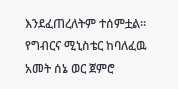እንደፈጠረለትም ተሰምቷል፡፡
የግብርና ሚኒስቴር ከባለፈዉ አመት ሰኔ ወር ጀምሮ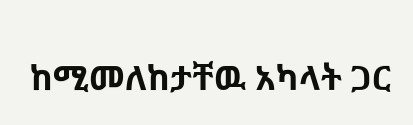ከሚመለከታቸዉ አካላት ጋር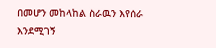በመሆን መከላከል ስራዉን እየሰራ እንደሚገኝ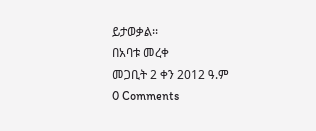ይታወቃል፡፡
በአባቱ መረቀ
መጋቢት 2 ቀን 2012 ዓ.ም
0 Comments